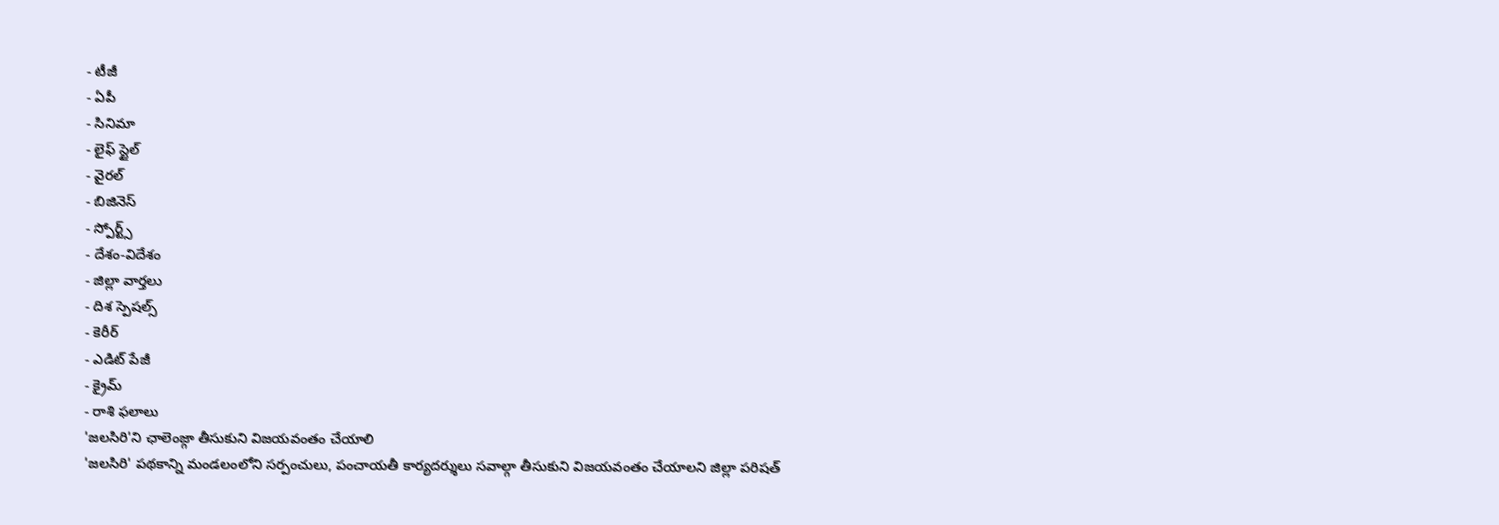- టీజీ
- ఏపీ
- సినిమా
- లైఫ్ స్టైల్
- వైరల్
- బిజినెస్
- స్పోర్ట్స్
- దేశం-విదేశం
- జిల్లా వార్తలు
- దిశ స్పెషల్స్
- కెరీర్
- ఎడిట్ పేజీ
- క్రైమ్
- రాశి ఫలాలు
'జలసిరి'ని ఛాలెంజ్గా తీసుకుని విజయవంతం చేయాలి
'జలసిరి' పథకాన్ని మండలంలోని సర్పంచులు, పంచాయతీ కార్యదర్శులు సవాల్గా తీసుకుని విజయవంతం చేయాలని జిల్లా పరిషత్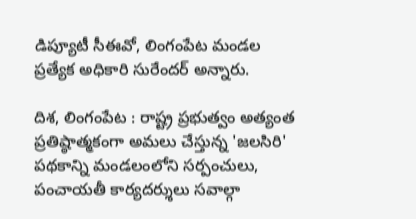డిప్యూటీ సీఈవో, లింగంపేట మండల ప్రత్యేక అధికారి సురేందర్ అన్నారు.

దిశ, లింగంపేట : రాష్ట్ర ప్రభుత్వం అత్యంత ప్రతిష్ఠాత్మకంగా అమలు చేస్తున్న 'జలసిరి' పథకాన్ని మండలంలోని సర్పంచులు, పంచాయతీ కార్యదర్శులు సవాల్గా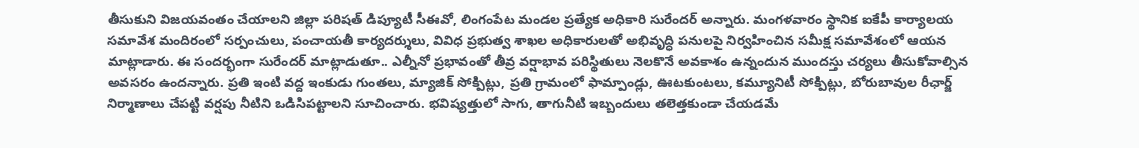తీసుకుని విజయవంతం చేయాలని జిల్లా పరిషత్ డిప్యూటీ సీఈవో, లింగంపేట మండల ప్రత్యేక అధికారి సురేందర్ అన్నారు. మంగళవారం స్థానిక ఐకేపీ కార్యాలయ సమావేశ మందిరంలో సర్పంచులు, పంచాయతీ కార్యదర్శులు, వివిధ ప్రభుత్వ శాఖల అధికారులతో అభివృద్ధి పనులపై నిర్వహించిన సమీక్ష సమావేశంలో ఆయన మాట్లాడారు. ఈ సందర్భంగా సురేందర్ మాట్లాడుతూ.. ఎల్నీనో ప్రభావంతో తీవ్ర వర్షాభావ పరిస్థితులు నెలకొనే అవకాశం ఉన్నందున ముందస్తు చర్యలు తీసుకోవాల్సిన అవసరం ఉందన్నారు. ప్రతి ఇంటి వద్ద ఇంకుడు గుంతలు, మ్యాజిక్ సోక్పిట్లు, ప్రతి గ్రామంలో ఫామ్పాండ్లు, ఊటకుంటలు, కమ్యూనిటీ సోక్పిట్లు, బోరుబావుల రీఛార్జ్ నిర్మాణాలు చేపట్టి వర్షపు నీటిని ఒడిసిపట్టాలని సూచించారు. భవిష్యత్తులో సాగు, తాగునీటి ఇబ్బందులు తలెత్తకుండా చేయడమే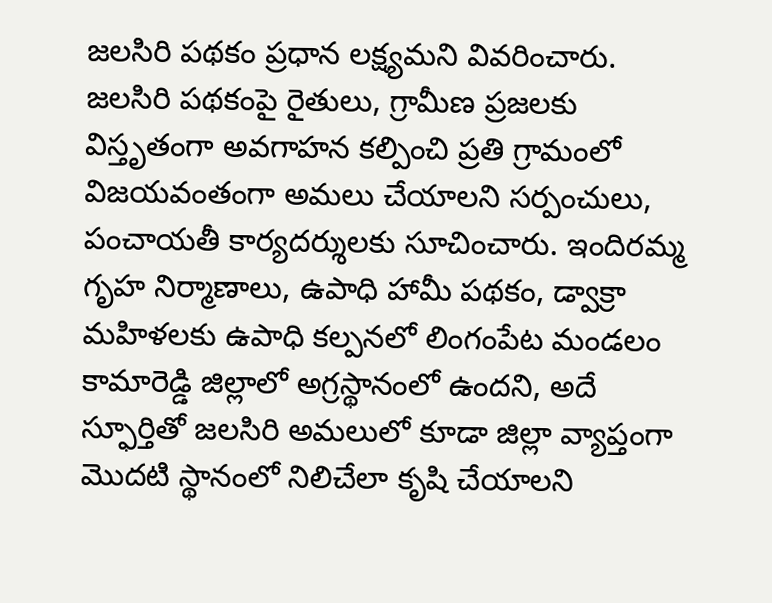జలసిరి పథకం ప్రధాన లక్ష్యమని వివరించారు.
జలసిరి పథకంపై రైతులు, గ్రామీణ ప్రజలకు విస్తృతంగా అవగాహన కల్పించి ప్రతి గ్రామంలో విజయవంతంగా అమలు చేయాలని సర్పంచులు, పంచాయతీ కార్యదర్శులకు సూచించారు. ఇందిరమ్మ గృహ నిర్మాణాలు, ఉపాధి హామీ పథకం, డ్వాక్రా మహిళలకు ఉపాధి కల్పనలో లింగంపేట మండలం కామారెడ్డి జిల్లాలో అగ్రస్థానంలో ఉందని, అదే స్ఫూర్తితో జలసిరి అమలులో కూడా జిల్లా వ్యాప్తంగా మొదటి స్థానంలో నిలిచేలా కృషి చేయాలని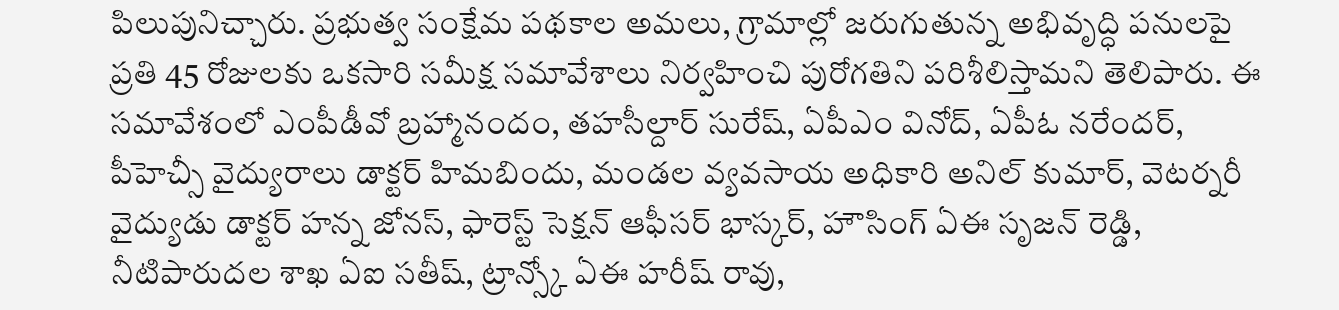పిలుపునిచ్చారు. ప్రభుత్వ సంక్షేమ పథకాల అమలు, గ్రామాల్లో జరుగుతున్న అభివృద్ధి పనులపై ప్రతి 45 రోజులకు ఒకసారి సమీక్ష సమావేశాలు నిర్వహించి పురోగతిని పరిశీలిస్తామని తెలిపారు. ఈ సమావేశంలో ఎంపీడీవో బ్రహ్మానందం, తహసీల్దార్ సురేష్, ఏపీఎం వినోద్, ఏపీఓ నరేందర్, పీహెచ్సీ వైద్యురాలు డాక్టర్ హిమబిందు, మండల వ్యవసాయ అధికారి అనిల్ కుమార్, వెటర్నరీ వైద్యుడు డాక్టర్ హన్న జోనస్, ఫారెస్ట్ సెక్షన్ ఆఫీసర్ భాస్కర్, హౌసింగ్ ఏఈ సృజన్ రెడ్డి, నీటిపారుదల శాఖ ఏఐ సతీష్, ట్రాన్స్కో ఏఈ హరీష్ రావు,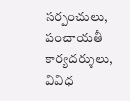సర్పంచులు, పంచాయతీ కార్యదర్శులు, వివిధ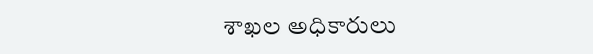శాఖల అధికారులు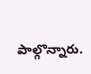పాల్గొన్నారు.